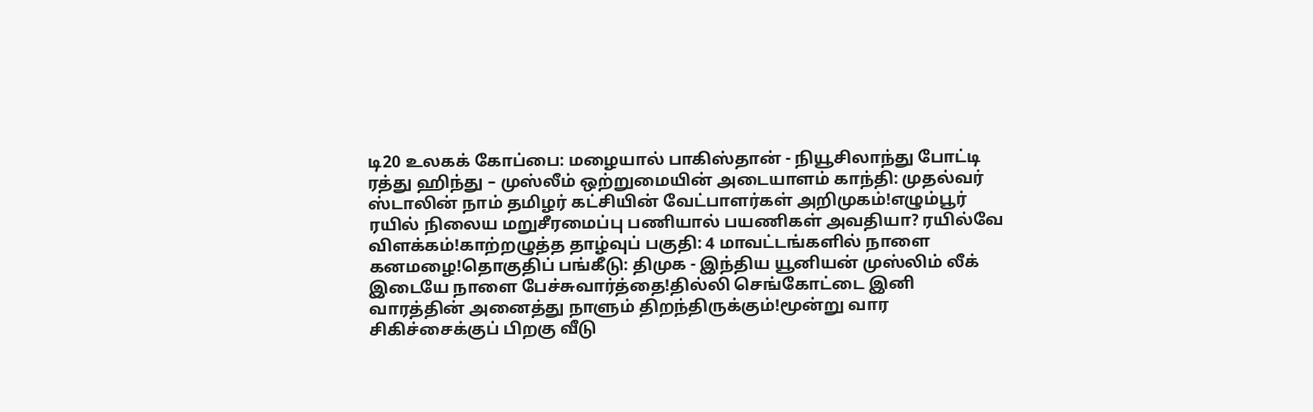டி20 உலகக் கோப்பை: மழையால் பாகிஸ்தான் - நியூசிலாந்து போட்டி ரத்து ஹிந்து – முஸ்லீம் ஒற்றுமையின் அடையாளம் காந்தி: முதல்வர் ஸ்டாலின் நாம் தமிழர் கட்சியின் வேட்பாளர்கள் அறிமுகம்!எழும்பூர் ரயில் நிலைய மறுசீரமைப்பு பணியால் பயணிகள் அவதியா? ரயில்வே விளக்கம்!காற்றழுத்த தாழ்வுப் பகுதி: 4 மாவட்டங்களில் நாளை கனமழை!தொகுதிப் பங்கீடு: திமுக - இந்திய யூனியன் முஸ்லிம் லீக் இடையே நாளை பேச்சுவார்த்தை!தில்லி செங்கோட்டை இனி வாரத்தின் அனைத்து நாளும் திறந்திருக்கும்!மூன்று வார சிகிச்சைக்குப் பிறகு வீடு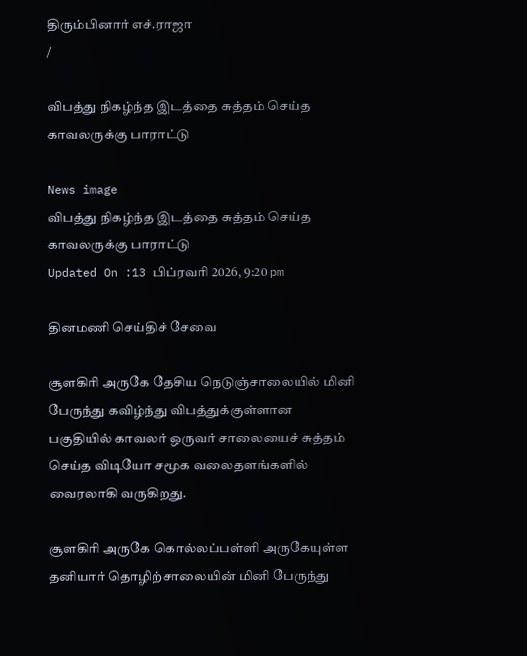திரும்பினார் எச்.ராஜா
/

விபத்து நிகழ்ந்த இடத்தை சுத்தம் செய்த காவலருக்கு பாராட்டு

News image
விபத்து நிகழ்ந்த இடத்தை சுத்தம் செய்த காவலருக்கு பாராட்டு
Updated On :13 பிப்ரவரி 2026, 9:20 pm

தினமணி செய்திச் சேவை

சூளகிரி அருகே தேசிய நெடுஞ்சாலையில் மினி பேருந்து கவிழ்ந்து விபத்துக்குள்ளான பகுதியில் காவலர் ஒருவர் சாலையைச் சுத்தம் செய்த விடியோ சமூக வலைதளங்களில் வைரலாகி வருகிறது.

சூளகிரி அருகே கொல்லப்பள்ளி அருகேயுள்ள தனியார் தொழிற்சாலையின் மினி பேருந்து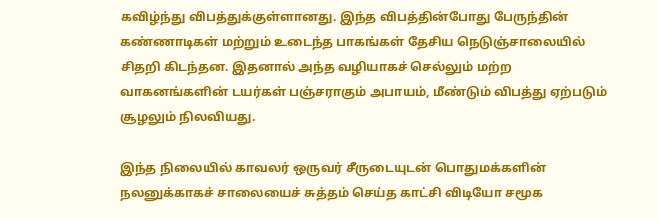கவிழ்ந்து விபத்துக்குள்ளானது. இந்த விபத்தின்போது பேருந்தின் கண்ணாடிகள் மற்றும் உடைந்த பாகங்கள் தேசிய நெடுஞ்சாலையில் சிதறி கிடந்தன. இதனால் அந்த வழியாகச் செல்லும் மற்ற வாகனங்களின் டயர்கள் பஞ்சராகும் அபாயம், மீண்டும் விபத்து ஏற்படும் சூழலும் நிலவியது.

இந்த நிலையில் காவலர் ஒருவர் சீருடையுடன் பொதுமக்களின் நலனுக்காகச் சாலையைச் சுத்தம் செய்த காட்சி விடியோ சமூக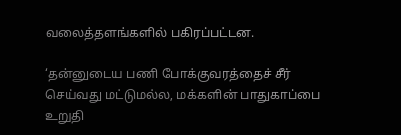வலைத்தளங்களில் பகிரப்பட்டன.

‘தன்னுடைய பணி போக்குவரத்தைச் சீர் செய்வது மட்டுமல்ல, மக்களின் பாதுகாப்பை உறுதி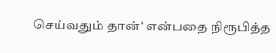செய்வதும் தான்‘ என்பதை நிரூபித்த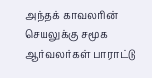அந்தக் காவலரின் செயலுக்கு சமூக ஆர்வலர்கள் பாராட்டு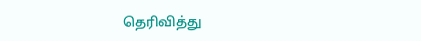தெரிவித்து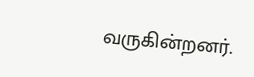வருகின்றனர்.